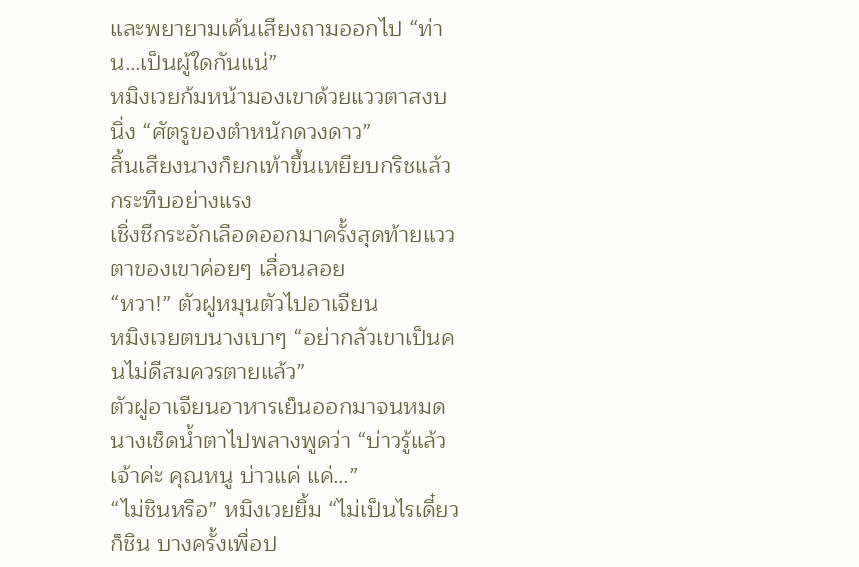และพยายามเค้นเสียงถามออกไป “ท่าน…เป็นผู้ใดกันแน่”
หมิงเวยก้มหน้ามองเขาด้วยแววตาสงบนิ่ง “ศัตรูของตำหนักดวงดาว”
สิ้นเสียงนางก็ยกเท้าขึ้นเหยียบกริชแล้วกระทืบอย่างแรง
เชิ่งชีกระอักเลือดออกมาครั้งสุดท้ายแววตาของเขาค่อยๆ เลื่อนลอย
“หวา!” ตัวฝูหมุนตัวไปอาเจียน
หมิงเวยตบนางเบาๆ “อย่ากลัวเขาเป็นคนไม่ดีสมควรตายแล้ว”
ตัวฝูอาเจียนอาหารเย็นออกมาจนหมดนางเช็ดน้ำตาไปพลางพูดว่า “บ่าวรู้แล้วเจ้าค่ะ คุณหนู บ่าวแค่ แค่…”
“ไม่ชินหรือ” หมิงเวยยิ้ม “ไม่เป็นไรเดี๋ยวก็ชิน บางครั้งเพื่อป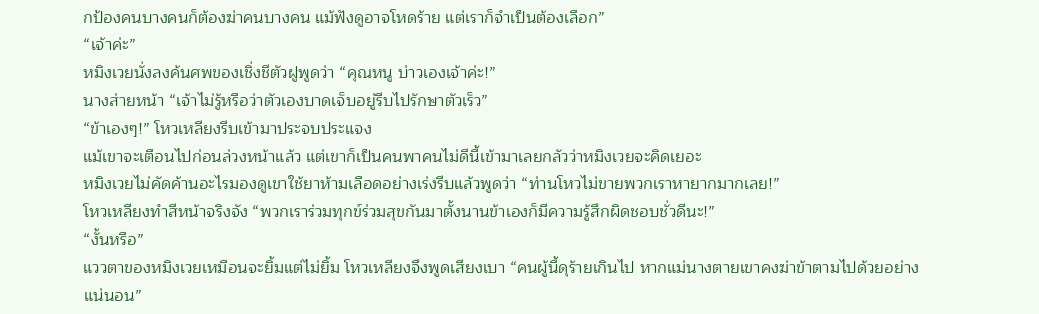กป้องคนบางคนก็ต้องฆ่าคนบางคน แม้ฟังดูอาจโหดร้าย แต่เราก็จำเป็นต้องเลือก”
“เจ้าค่ะ”
หมิงเวยนั่งลงค้นศพของเชิ่งชีตัวฝูพูดว่า “คุณหนู บ่าวเองเจ้าค่ะ!”
นางส่ายหน้า “เจ้าไม่รู้หรือว่าตัวเองบาดเจ็บอยู่รีบไปรักษาตัวเร็ว”
“ข้าเองๆ!” โหวเหลียงรีบเข้ามาประจบประแจง
แม้เขาจะเตือนไปก่อนล่วงหน้าแล้ว แต่เขาก็เป็นคนพาคนไม่ดีนี้เข้ามาเลยกลัวว่าหมิงเวยจะคิดเยอะ
หมิงเวยไม่คัดค้านอะไรมองดูเขาใช้ยาห้ามเลือดอย่างเร่งรีบแล้วพูดว่า “ท่านโหวไม่ขายพวกเราหายากมากเลย!”
โหวเหลียงทำสีหน้าจริงจัง “พวกเราร่วมทุกข์ร่วมสุขกันมาตั้งนานข้าเองก็มีความรู้สึกผิดชอบชั่วดีนะ!”
“งั้นหรือ”
แววตาของหมิงเวยเหมือนจะยิ้มแต่ไม่ยิ้ม โหวเหลียงจึงพูดเสียงเบา “คนผู้นี้ดุร้ายเกินไป หากแม่นางตายเขาคงฆ่าข้าตามไปด้วยอย่างแน่นอน”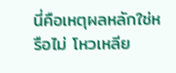นี่คือเหตุผลหลักใช่หรือไม่ โหวเหลีย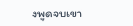งพูดจบเขา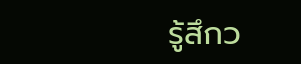รู้สึกว